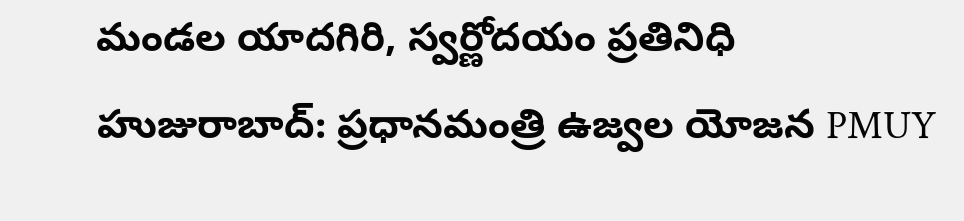మండల యాదగిరి, స్వర్ణోదయం ప్రతినిధి హుజురాబాద్: ప్రధానమంత్రి ఉజ్వల యోజన PMUY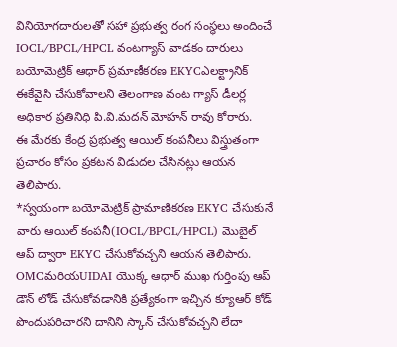వినియోగదారులతో సహా ప్రభుత్వ రంగ సంస్థలు అందించే IOCL/BPCL/HPCL వంటగ్యాస్ వాడకం దారులు బయోమెట్రిక్ ఆధార్ ప్రమాణీకరణ EKYCఎలక్ట్రానిక్ ఈకేవైసి చేసుకోవాలని తెలంగాణ వంట గ్యాస్ డీలర్ల అధికార ప్రతినిధి పి.వి.మదన్ మోహన్ రావు కోరారు.
ఈ మేరకు కేంద్ర ప్రభుత్వ ఆయిల్ కంపనీలు విస్త్రుతంగా ప్రచారం కోసం ప్రకటన విడుదల చేసినట్లు ఆయన తెలిపారు.
*స్వయంగా బయోమెట్రిక్ ప్రామాణికరణ EKYC చేసుకునే వారు ఆయిల్ కంపనీ(IOCL/BPCL/HPCL) మొబైల్ ఆప్ ద్వారా EKYC చేసుకోవచ్చని ఆయన తెలిపారు.
OMCమరియUIDAI యొక్క ఆధార్ ముఖ గుర్తింపు ఆప్ డౌన్ లోడ్ చేసుకోవడానికి ప్రత్యేకంగా ఇచ్చిన క్యూఆర్ కోడ్ పొందుపరిచారని దానిని స్కాన్ చేసుకోవచ్చని లేదా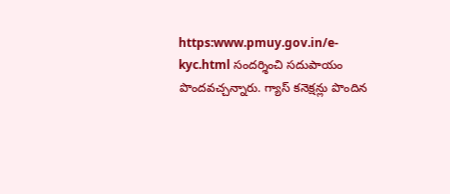https:www.pmuy.gov.in/e-kyc.html సందర్శించి సదుపాయం పొందవచ్చన్నారు. గ్యాస్ కనెక్షన్లు పొందిన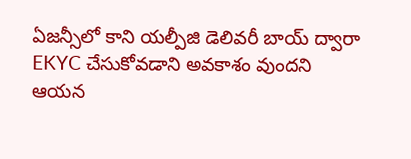ఏజన్సీలో కాని యల్పీజి డెలివరీ బాయ్ ద్వారా EKYC చేసుకోవడాని అవకాశం వుందని ఆయన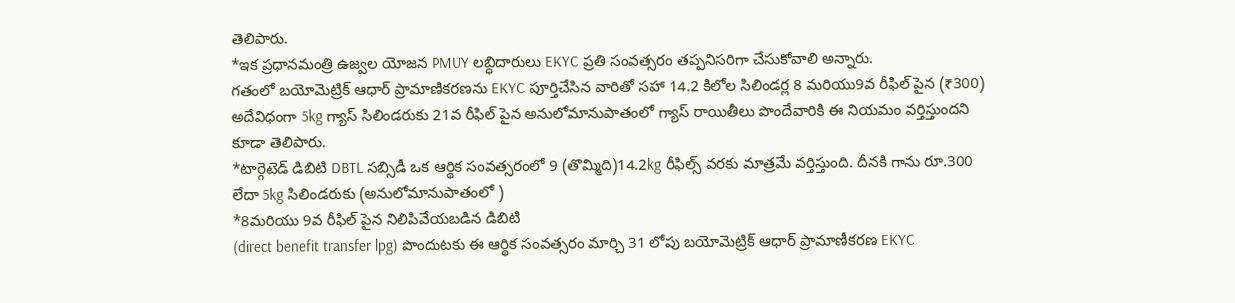తెలిపారు.
*ఇక ప్రధానమంత్రి ఉజ్వల యోజన PMUY లబ్ధిదారులు EKYC ప్రతి సంవత్సరం తప్పనిసరిగా చేసుకోవాలి అన్నారు.
గతంలో బయోమెట్రిక్ ఆధార్ ప్రామాణికరణను EKYC పూర్తిచేసిన వారితో సహా 14.2 కిలోల సిలిండర్ల 8 మరియు9వ రీఫిల్ పైన (₹300) అదేవిధంగా 5kg గ్యాస్ సిలిండరుకు 21వ రీఫిల్ పైన అనులోమానుపాతంలో గ్యాస్ రాయితీలు పొందేవారికి ఈ నియమం వర్తిస్తుందని కూడా తెలిపారు.
*టార్గెటెడ్ డిబిటి DBTL సబ్సిడీ ఒక ఆర్థిక సంవత్సరంలో 9 (తొమ్మిది)14.2kg రీఫిల్స్ వరకు మాత్రమే వర్తిస్తుంది. దీనకి గాను రూ.300 లేదా 5kg సిలిండరుకు (అనులోమానుపాతంలో )
*8మరియు 9వ రీఫిల్ పైన నిలిపివేయబడిన డిబిటి
(direct benefit transfer lpg) పొందుటకు ఈ ఆర్థిక సంవత్సరం మార్చి 31 లోపు బయోమెట్రిక్ ఆధార్ ప్రామాణీకరణ EKYC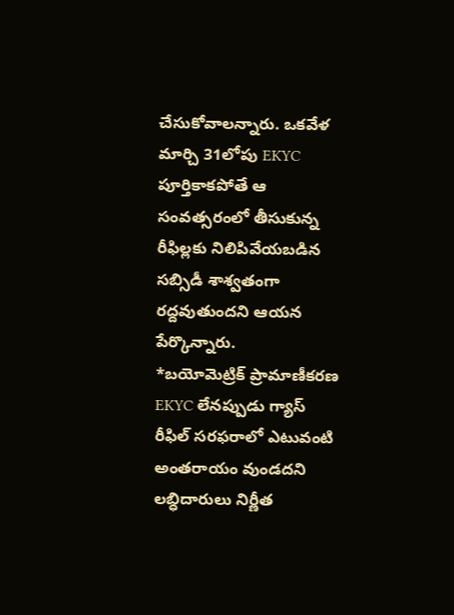చేసుకోవాలన్నారు. ఒకవేళ మార్చి 31లోపు EKYC పూర్తికాకపోతే ఆ సంవత్సరంలో తీసుకున్న రీఫిల్లకు నిలిపివేయబడిన సబ్సిడీ శాశ్వతంగా రద్దవుతుందని ఆయన పేర్కొన్నారు.
*బయోమెట్రిక్ ప్రామాణీకరణ EKYC లేనప్పుడు గ్యాస్ రీఫిల్ సరఫరాలో ఎటువంటి అంతరాయం వుండదని లబ్ధిదారులు నిర్ణీత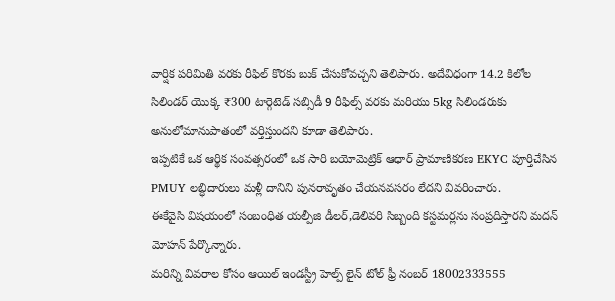వార్షిక పరిమితి వరకు రీఫిల్ కొరకు బుక్ చేసుకోవచ్చని తెలిపారు. అదేవిధంగా 14.2 కిలోల సిలిండర్ యొక్క ₹300 టార్గెటెడ్ సబ్సిడీ 9 రీఫిల్స్ వరకు మరియు 5kg సిలిండరుకు అనులోమానుపాతంలో వర్తిస్తుందని కూడా తెలిపారు.
ఇప్పటికే ఒక ఆర్థిక సంవత్సరంలో ఒక సారి బయోమెట్రిక్ ఆధార్ ప్రామాణికరణ EKYC పూర్తిచేసిన PMUY లబ్ధిదారులు మళ్లీ దానిని పునరావృతం చేయనవసరం లేదని వివరించారు.
ఈకేవైసి విషయంలో సంబంధిత యల్పీజి డీలర్,డెలివరి సిబ్బంది కస్టమర్లను సంప్రదిస్తారని మదన్ మోహన్ పేర్కొన్నారు.
మరిన్ని వివరాల కోసం ఆయిల్ ఇండస్ట్రీ హెల్ప్ లైన్ టోల్ ఫ్రీ నంబర్ 18002333555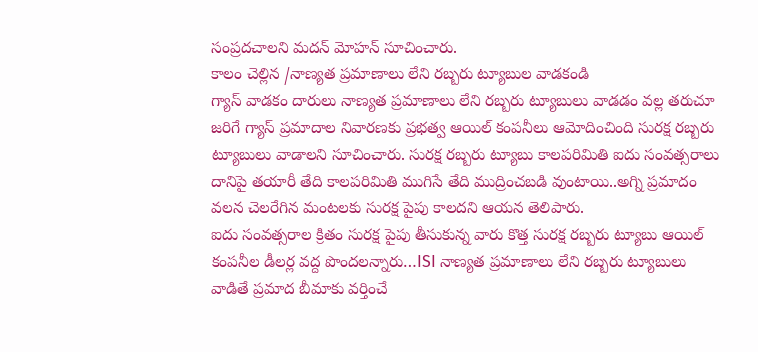సంప్రదచాలని మదన్ మోహన్ సూచించారు.
కాలం చెల్లిన /నాణ్యత ప్రమాణాలు లేని రబ్బరు ట్యూబుల వాడకండి
గ్యాస్ వాడకం దారులు నాణ్యత ప్రమాణాలు లేని రబ్బరు ట్యూబులు వాడడం వల్ల తరుచూ జరిగే గ్యాస్ ప్రమాదాల నివారణకు ప్రభత్వ ఆయిల్ కంపనీలు ఆమోదించింది సురక్ష రబ్బరు ట్యూబులు వాడాలని సూచించారు. సురక్ష రబ్బరు ట్యూబు కాలపరిమితి ఐదు సంవత్సరాలు దానిపై తయారీ తేది కాలపరిమితి ముగిసే తేది ముద్రించబడి వుంటాయి..అగ్ని ప్రమాదం వలన చెలరేగిన మంటలకు సురక్ష పైపు కాలదని ఆయన తెలిపారు.
ఐదు సంవత్సరాల క్రితం సురక్ష పైపు తీసుకున్న వారు కొత్త సురక్ష రబ్బరు ట్యూబు ఆయిల్ కంపనీల డీలర్ల వద్ద పొందలన్నారు…ISI నాణ్యత ప్రమాణాలు లేని రబ్బరు ట్యూబులు వాడితే ప్రమాద బీమాకు వర్తించే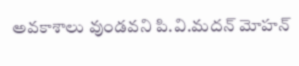అవకాశాలు వుండవని పి.వి.మదన్ మోహన్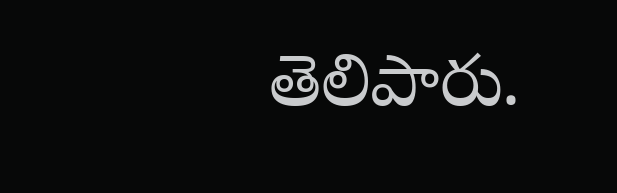తెలిపారు.